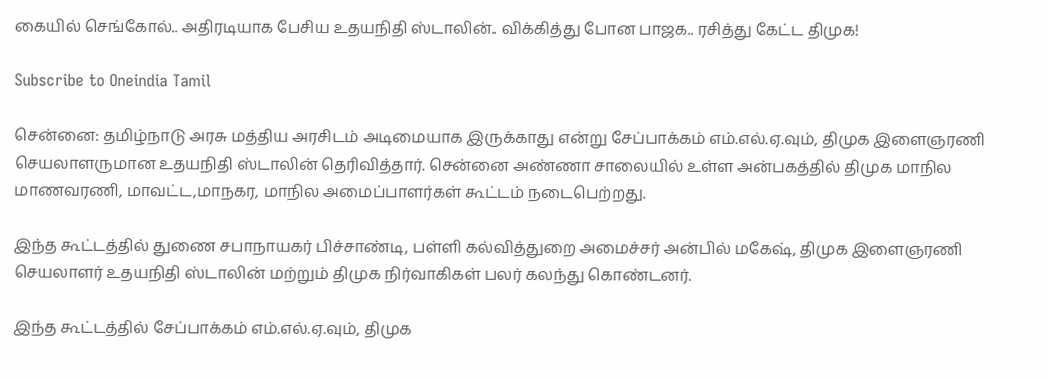கையில் செங்கோல்.. அதிரடியாக பேசிய உதயநிதி ஸ்டாலின்.. விக்கித்து போன பாஜக.. ரசித்து கேட்ட திமுக!

Subscribe to Oneindia Tamil

சென்னை: தமிழ்நாடு அரசு மத்திய அரசிடம் அடிமையாக இருக்காது என்று சேப்பாக்கம் எம்.எல்.ஏ.வும், திமுக இளைஞரணி செயலாளருமான உதயநிதி ஸ்டாலின் தெரிவித்தார். சென்னை அண்ணா சாலையில் உள்ள அன்பகத்தில் திமுக மாநில மாணவரணி, மாவட்ட,மாநகர, மாநில அமைப்பாளர்கள் கூட்டம் நடைபெற்றது.

இந்த கூட்டத்தில் துணை சபாநாயகர் பிச்சாண்டி, பள்ளி கல்வித்துறை அமைச்சர் அன்பில் மகேஷ், திமுக இளைஞரணி செயலாளர் உதயநிதி ஸ்டாலின் மற்றும் திமுக நிர்வாகிகள் பலர் கலந்து கொண்டனர்.

இந்த கூட்டத்தில் சேப்பாக்கம் எம்.எல்.ஏ.வும், திமுக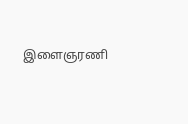இளைஞரணி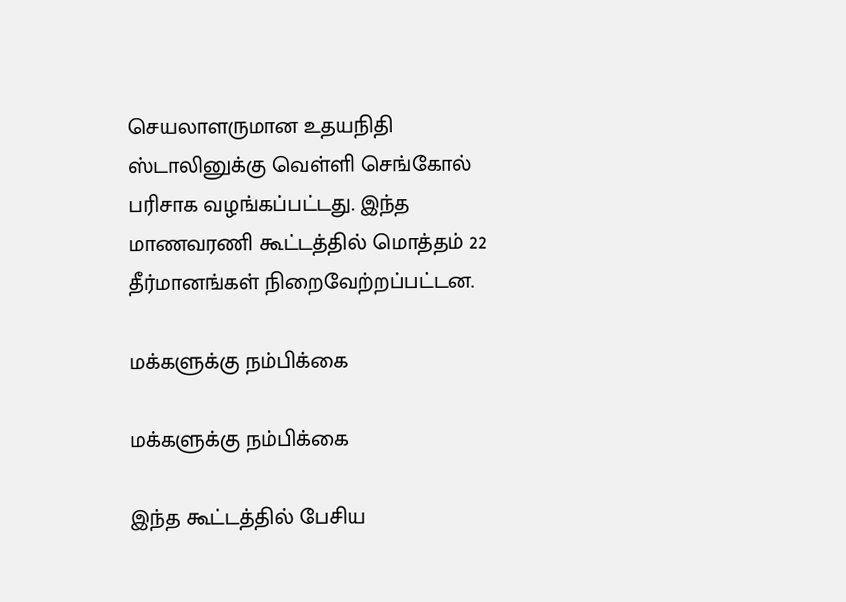செயலாளருமான உதயநிதி ஸ்டாலினுக்கு வெள்ளி செங்கோல் பரிசாக வழங்கப்பட்டது. இந்த மாணவரணி கூட்டத்தில் மொத்தம் 22 தீர்மானங்கள் நிறைவேற்றப்பட்டன.

மக்களுக்கு நம்பிக்கை

மக்களுக்கு நம்பிக்கை

இந்த கூட்டத்தில் பேசிய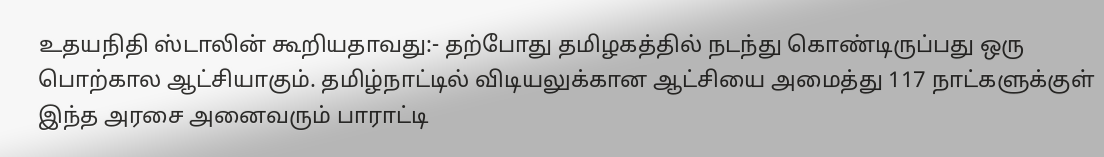உதயநிதி ஸ்டாலின் கூறியதாவது:- தற்போது தமிழகத்தில் நடந்து கொண்டிருப்பது ஒரு பொற்கால ஆட்சியாகும். தமிழ்நாட்டில் விடியலுக்கான ஆட்சியை அமைத்து 117 நாட்களுக்குள் இந்த அரசை அனைவரும் பாராட்டி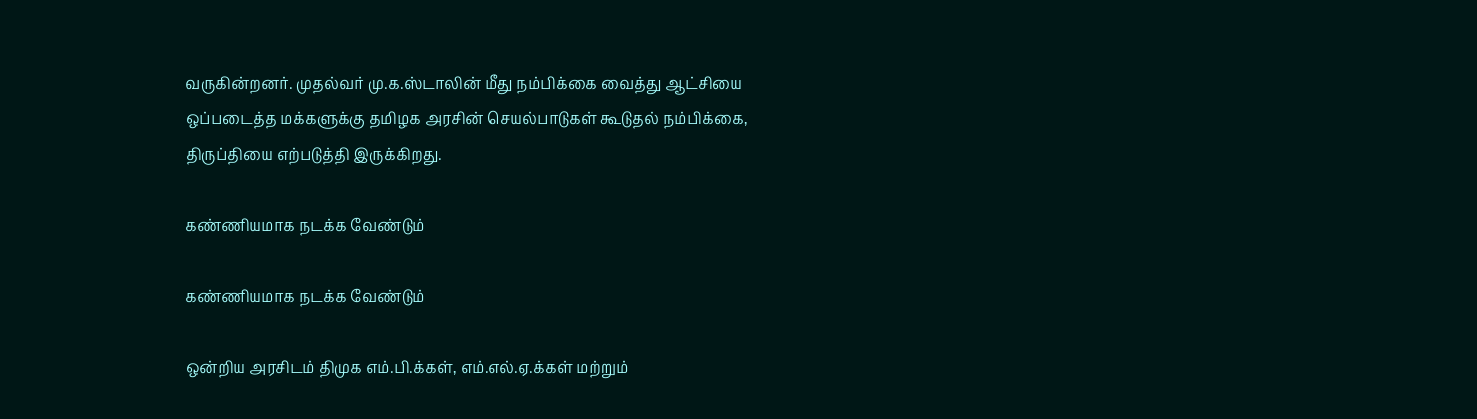வருகின்றனர். முதல்வர் மு.க.ஸ்டாலின் மீது நம்பிக்கை வைத்து ஆட்சியை ஒப்படைத்த மக்களுக்கு தமிழக அரசின் செயல்பாடுகள் கூடுதல் நம்பிக்கை, திருப்தியை எற்படுத்தி இருக்கிறது.

கண்ணியமாக நடக்க வேண்டும்

கண்ணியமாக நடக்க வேண்டும்

ஒன்றிய அரசிடம் திமுக எம்.பி.க்கள், எம்.எல்.ஏ.க்கள் மற்றும்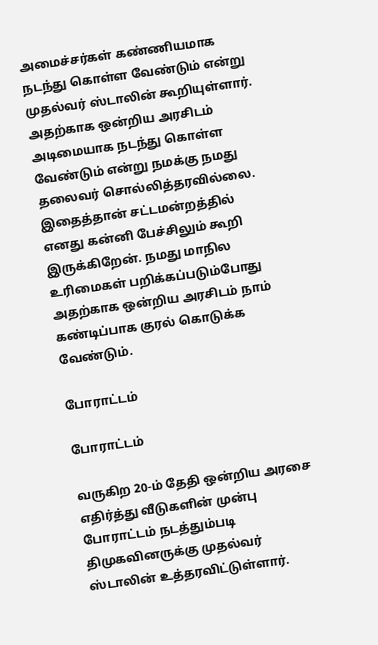அமைச்சர்கள் கண்ணியமாக நடந்து கொள்ள வேண்டும் என்று முதல்வர் ஸ்டாலின் கூறியுள்ளார். அதற்காக ஒன்றிய அரசிடம் அடிமையாக நடந்து கொள்ள வேண்டும் என்று நமக்கு நமது தலைவர் சொல்லித்தரவில்லை. இதைத்தான் சட்டமன்றத்தில் எனது கன்னி பேச்சிலும் கூறி இருக்கிறேன். நமது மாநில உரிமைகள் பறிக்கப்படும்போது அதற்காக ஒன்றிய அரசிடம் நாம் கண்டிப்பாக குரல் கொடுக்க வேண்டும்.

போராட்டம்

போராட்டம்

வருகிற 20-ம் தேதி ஒன்றிய அரசை எதிர்த்து வீடுகளின் முன்பு போராட்டம் நடத்தும்படி திமுகவினருக்கு முதல்வர் ஸ்டாலின் உத்தரவிட்டுள்ளார்.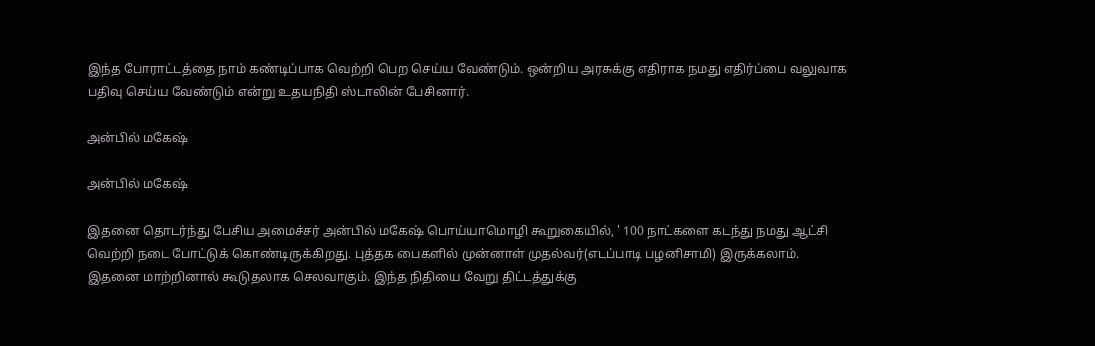இந்த போராட்டத்தை நாம் கண்டிப்பாக வெற்றி பெற செய்ய வேண்டும். ஒன்றிய அரசுக்கு எதிராக நமது எதிர்ப்பை வலுவாக பதிவு செய்ய வேண்டும் என்று உதயநிதி ஸ்டாலின் பேசினார்.

அன்பில் மகேஷ்

அன்பில் மகேஷ்

இதனை தொடர்ந்து பேசிய அமைச்சர் அன்பில் மகேஷ் பொய்யாமொழி கூறுகையில், ' 100 நாட்களை கடந்து நமது ஆட்சி வெற்றி நடை போட்டுக் கொண்டிருக்கிறது. புத்தக பைகளில் முன்னாள் முதல்வர்(எடப்பாடி பழனிசாமி) இருக்கலாம். இதனை மாற்றினால் கூடுதலாக செலவாகும். இந்த நிதியை வேறு திட்டத்துக்கு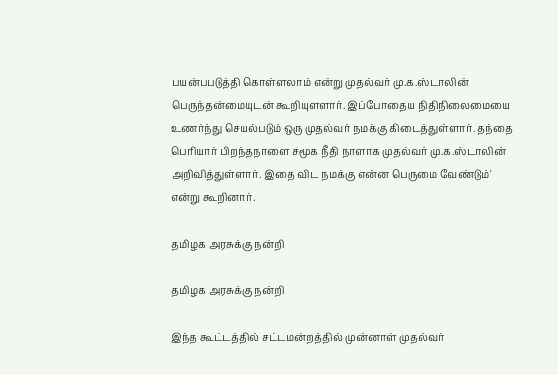பயன்பபடுத்தி கொள்ளலாம் என்று முதல்வர் மு.க.ஸ்டாலின் பெருந்தன்மையுடன் கூறியுளளார். இப்போதைய நிதிநிலைமையை உணர்ந்து செயல்படும் ஒரு முதல்வர் நமக்கு கிடைத்துள்ளார். தந்தை பெரியார் பிறந்தநாளை சமூக நீதி நாளாக முதல்வர் மு.க.ஸ்டாலின் அறிவித்துள்ளார். இதை விட நமக்கு என்ன பெருமை வேண்டும்' என்று கூறினார்.

தமிழக அரசுக்கு நன்றி

தமிழக அரசுக்கு நன்றி

இந்த கூட்டத்தில் சட்டமன்றத்தில் முன்னாள் முதல்வர்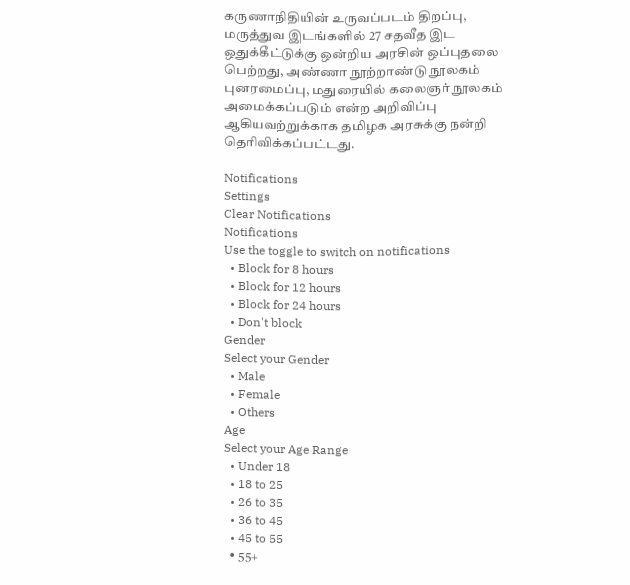கருணாநிதியின் உருவப்படம் திறப்பு, மருத்துவ இடங்களில் 27 சதவீத இட ஒதுக்கீட்டுக்கு ஒன்றிய அரசின் ஒப்புதலை பெற்றது, அண்ணா நூற்றாண்டு நூலகம் புனரமைப்பு, மதுரையில் கலைஞர் நூலகம் அமைக்கப்படும் என்ற அறிவிப்பு ஆகியவற்றுக்காக தமிழக அரசுக்கு நன்றி தெரிவிக்கப்பட்டது.

Notifications
Settings
Clear Notifications
Notifications
Use the toggle to switch on notifications
  • Block for 8 hours
  • Block for 12 hours
  • Block for 24 hours
  • Don't block
Gender
Select your Gender
  • Male
  • Female
  • Others
Age
Select your Age Range
  • Under 18
  • 18 to 25
  • 26 to 35
  • 36 to 45
  • 45 to 55
  • 55+